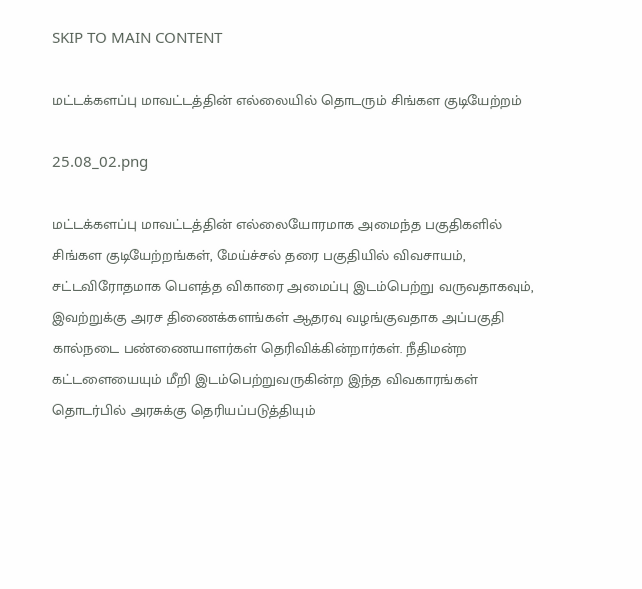SKIP TO MAIN CONTENT

மட்டக்களப்பு மாவட்டத்தின் எல்லையில் தொடரும் சிங்கள குடியேற்றம்

25.08_02.png

மட்டக்களப்பு மாவட்டத்தின் எல்லையோரமாக அமைந்த பகுதிகளில் சிங்கள குடியேற்றங்கள், மேய்ச்சல் தரை பகுதியில் விவசாயம், சட்டவிரோதமாக பௌத்த விகாரை அமைப்பு இடம்பெற்று வருவதாகவும், இவற்றுக்கு அரச திணைக்களங்கள் ஆதரவு வழங்குவதாக அப்பகுதி கால்நடை பண்ணையாளர்கள் தெரிவிக்கின்றார்கள். நீதிமன்ற கட்டளையையும் மீறி இடம்பெற்றுவருகின்ற இந்த விவகாரங்கள் தொடர்பில் அரசுக்கு தெரியப்படுத்தியும்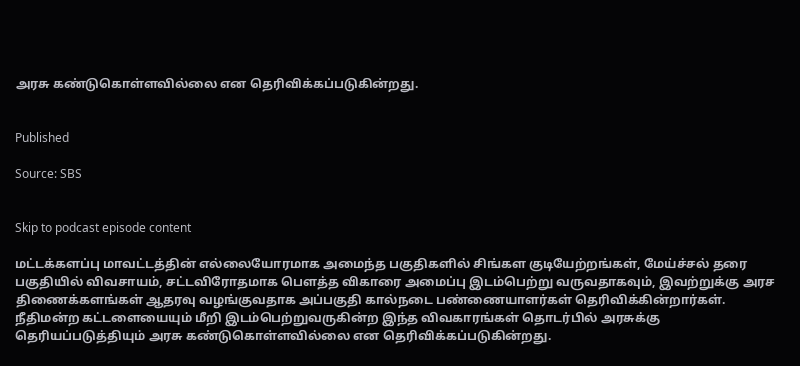அரசு கண்டுகொள்ளவில்லை என தெரிவிக்கப்படுகின்றது.


Published

Source: SBS


Skip to podcast episode content

மட்டக்களப்பு மாவட்டத்தின் எல்லையோரமாக அமைந்த பகுதிகளில் சிங்கள குடியேற்றங்கள், மேய்ச்சல் தரை பகுதியில் விவசாயம், சட்டவிரோதமாக பௌத்த விகாரை அமைப்பு இடம்பெற்று வருவதாகவும், இவற்றுக்கு அரச திணைக்களங்கள் ஆதரவு வழங்குவதாக அப்பகுதி கால்நடை பண்ணையாளர்கள் தெரிவிக்கின்றார்கள். நீதிமன்ற கட்டளையையும் மீறி இடம்பெற்றுவருகின்ற இந்த விவகாரங்கள் தொடர்பில் அரசுக்கு தெரியப்படுத்தியும் அரசு கண்டுகொள்ளவில்லை என தெரிவிக்கப்படுகின்றது.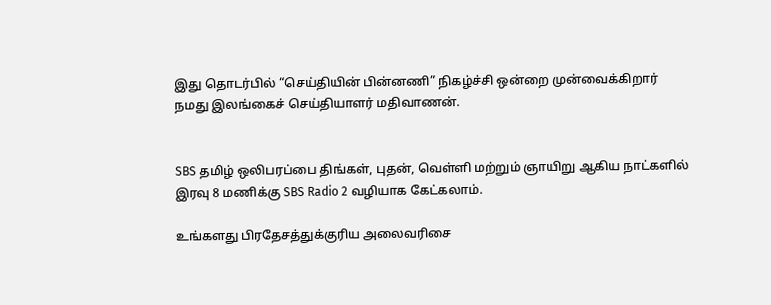இது தொடர்பில் “செய்தியின் பின்னணி” நிகழ்ச்சி ஒன்றை முன்வைக்கிறார் நமது இலங்கைச் செய்தியாளர் மதிவாணன்.


SBS தமிழ் ஒலிபரப்பை திங்கள், புதன், வெள்ளி மற்றும் ஞாயிறு ஆகிய நாட்களில் இரவு 8 மணிக்கு SBS Radio 2 வழியாக கேட்கலாம்.

உங்களது பிரதேசத்துக்குரிய அலைவரிசை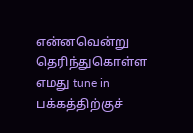என்னவென்று தெரிந்துகொள்ள எமது tune in பக்கத்திற்குச்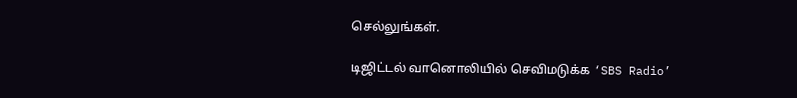செல்லுங்கள்.

டிஜிட்டல் வானொலியில் செவிமடுக்க ‘SBS Radio’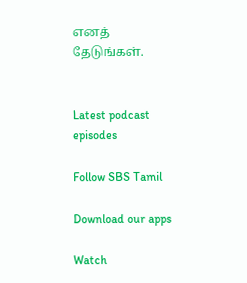எனத் தேடுங்கள்.


Latest podcast episodes

Follow SBS Tamil

Download our apps

Watch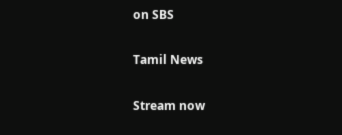on SBS

Tamil News

Stream now